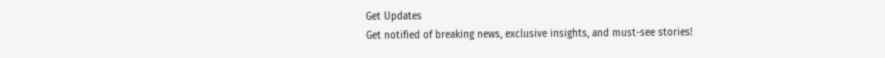Get Updates
Get notified of breaking news, exclusive insights, and must-see stories!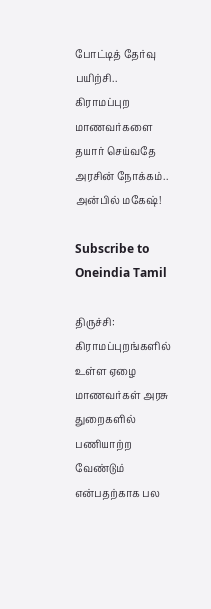போட்டித் தேர்வு பயிற்சி.. கிராமப்புற மாணவர்களை தயார் செய்வதே அரசின் நோக்கம்.. அன்பில் மகேஷ்!

Subscribe to Oneindia Tamil

திருச்சி: கிராமப்புறங்களில் உள்ள ஏழை மாணவர்கள் அரசு துறைகளில் பணியாற்ற வேண்டும் என்பதற்காக பல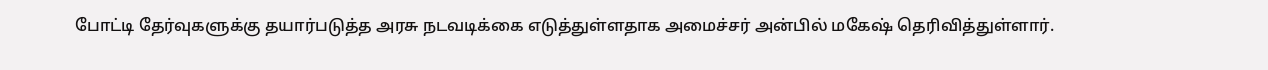போட்டி தேர்வுகளுக்கு தயார்படுத்த அரசு நடவடிக்கை எடுத்துள்ளதாக அமைச்சர் அன்பில் மகேஷ் தெரிவித்துள்ளார்.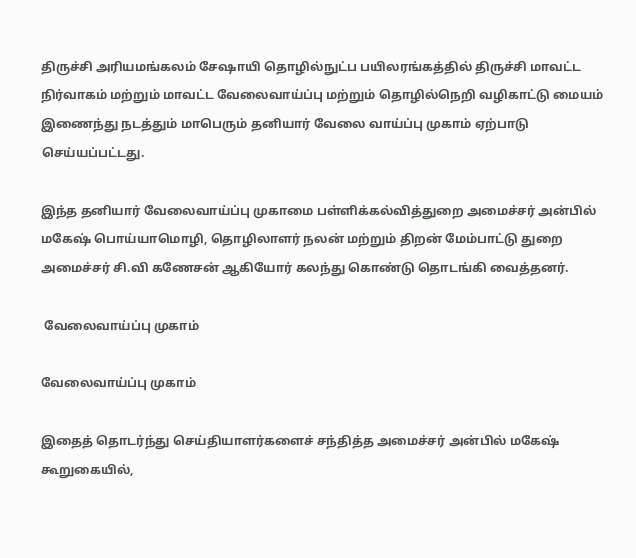திருச்சி அரியமங்கலம் சேஷாயி தொழில்நுட்ப பயிலரங்கத்தில் திருச்சி மாவட்ட நிர்வாகம் மற்றும் மாவட்ட வேலைவாய்ப்பு மற்றும் தொழில்நெறி வழிகாட்டு மையம் இணைந்து நடத்தும் மாபெரும் தனியார் வேலை வாய்ப்பு முகாம் ஏற்பாடு செய்யப்பட்டது.

இந்த தனியார் வேலைவாய்ப்பு முகாமை பள்ளிக்கல்வித்துறை அமைச்சர் அன்பில் மகேஷ் பொய்யாமொழி, தொழிலாளர் நலன் மற்றும் திறன் மேம்பாட்டு துறை அமைச்சர் சி.வி கணேசன் ஆகியோர் கலந்து கொண்டு தொடங்கி வைத்தனர்.

 வேலைவாய்ப்பு முகாம்

வேலைவாய்ப்பு முகாம்

இதைத் தொடர்ந்து செய்தியாளர்களைச் சந்தித்த அமைச்சர் அன்பில் மகேஷ் கூறுகையில்,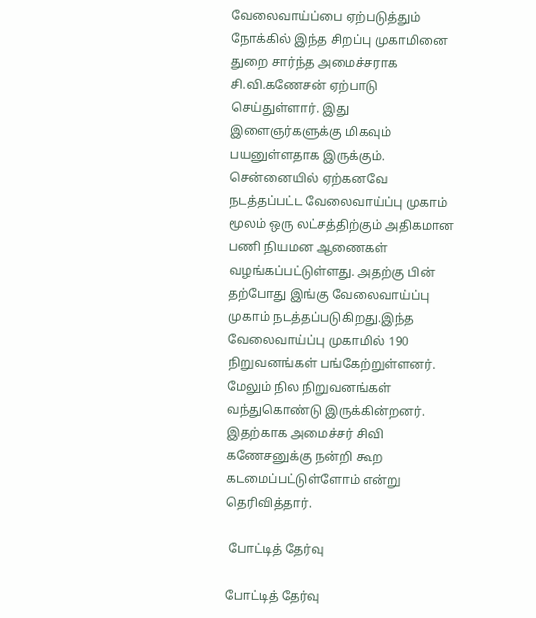வேலைவாய்ப்பை ஏற்படுத்தும் நோக்கில் இந்த சிறப்பு முகாமினை துறை சார்ந்த அமைச்சராக சி.வி.கணேசன் ஏற்பாடு செய்துள்ளார். இது இளைஞர்களுக்கு மிகவும் பயனுள்ளதாக இருக்கும். சென்னையில் ஏற்கனவே நடத்தப்பட்ட வேலைவாய்ப்பு முகாம் மூலம் ஒரு லட்சத்திற்கும் அதிகமான பணி நியமன ஆணைகள் வழங்கப்பட்டுள்ளது. அதற்கு பின் தற்போது இங்கு வேலைவாய்ப்பு முகாம் நடத்தப்படுகிறது.இந்த வேலைவாய்ப்பு முகாமில் 190 நிறுவனங்கள் பங்கேற்றுள்ளனர். மேலும் நில நிறுவனங்கள் வந்துகொண்டு இருக்கின்றனர். இதற்காக அமைச்சர் சிவி கணேசனுக்கு நன்றி கூற கடமைப்பட்டுள்ளோம் என்று தெரிவித்தார்.

 போட்டித் தேர்வு

போட்டித் தேர்வு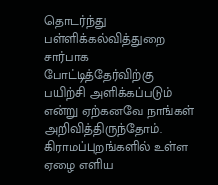தொடர்ந்து பள்ளிக்கல்வித்துறை சார்பாக போட்டித்தேர்விற்கு பயிற்சி அளிக்கப்படும் என்று ஏற்கனவே நாங்கள் அறிவித்திருந்தோம். கிராமப்புறங்களில் உள்ள ஏழை எளிய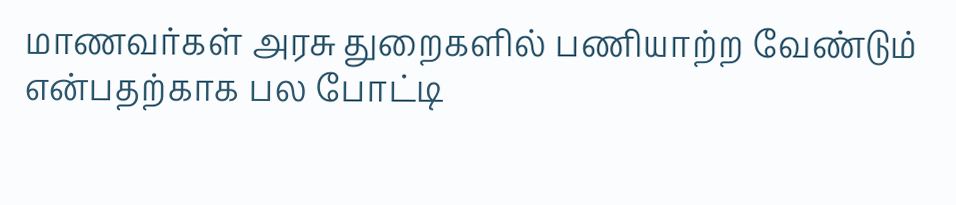மாணவர்கள் அரசு துறைகளில் பணியாற்ற வேண்டும் என்பதற்காக பல போட்டி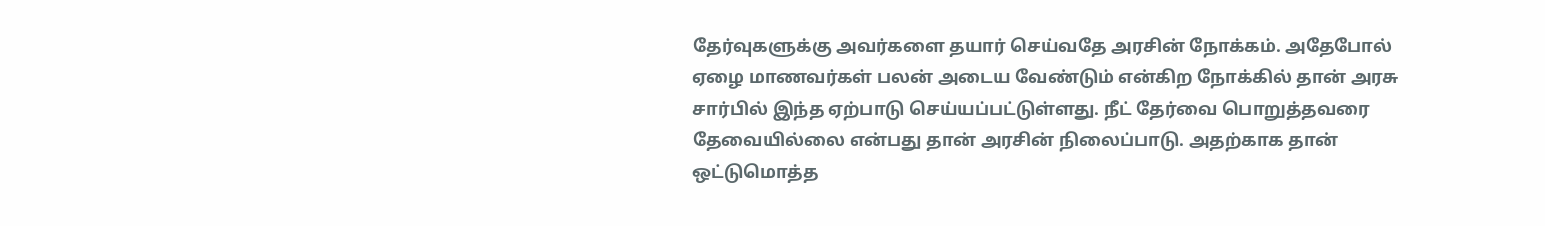தேர்வுகளுக்கு அவர்களை தயார் செய்வதே அரசின் நோக்கம். அதேபோல் ஏழை மாணவர்கள் பலன் அடைய வேண்டும் என்கிற நோக்கில் தான் அரசு சார்பில் இந்த ஏற்பாடு செய்யப்பட்டுள்ளது. நீட் தேர்வை பொறுத்தவரை தேவையில்லை என்பது தான் அரசின் நிலைப்பாடு. அதற்காக தான் ஒட்டுமொத்த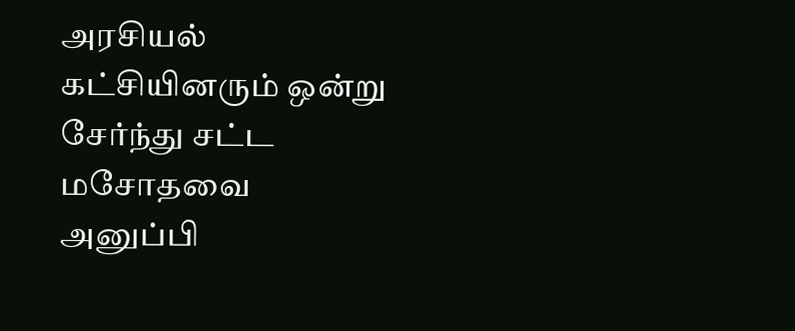அரசியல் கட்சியினரும் ஒன்று சேர்ந்து சட்ட மசோதவை அனுப்பி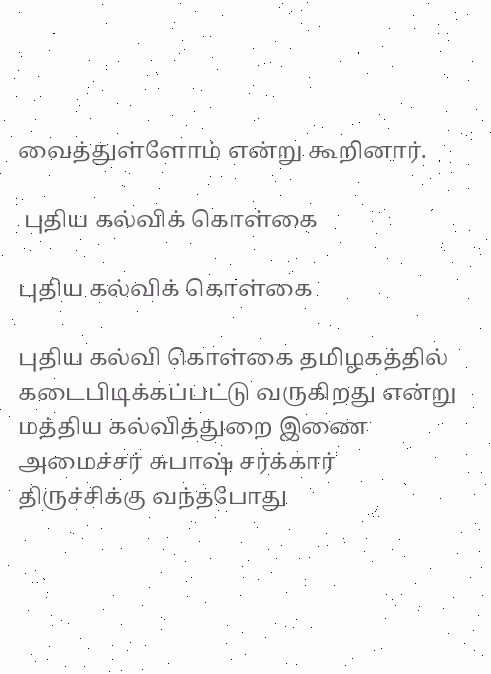வைத்துள்ளோம் என்று கூறினார்.

 புதிய கல்விக் கொள்கை

புதிய கல்விக் கொள்கை

புதிய கல்வி கொள்கை தமிழகத்தில் கடைபிடிக்கப்பட்டு வருகிறது என்று மத்திய கல்வித்துறை இணை அமைச்சர் சுபாஷ் சர்க்கார் திருச்சிக்கு வந்தபோது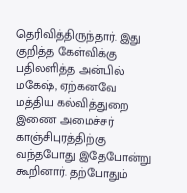தெரிவித்திருந்தார். இது குறித்த கேள்விக்கு பதிலளித்த அன்பில் மகேஷ், ஏற்கனவே மத்திய கல்வித்துறை இணை அமைச்சர் காஞ்சிபுரத்திற்கு வந்தபோது இதேபோன்று கூறினார். தற்போதும்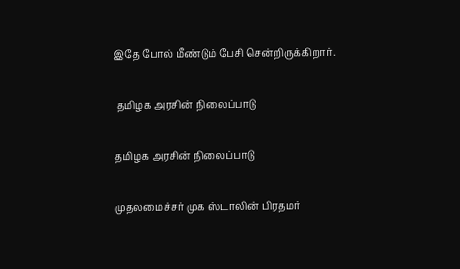இதே போல் மீண்டும் பேசி சென்றிருக்கிறார்.

 தமிழக அரசின் நிலைப்பாடு

தமிழக அரசின் நிலைப்பாடு

முதலமைச்சர் முக ஸ்டாலின் பிரதமர்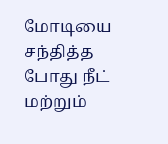மோடியை சந்தித்த போது நீட் மற்றும்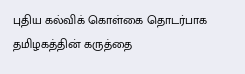புதிய கல்விக் கொள்கை தொடர்பாக தமிழகத்தின் கருத்தை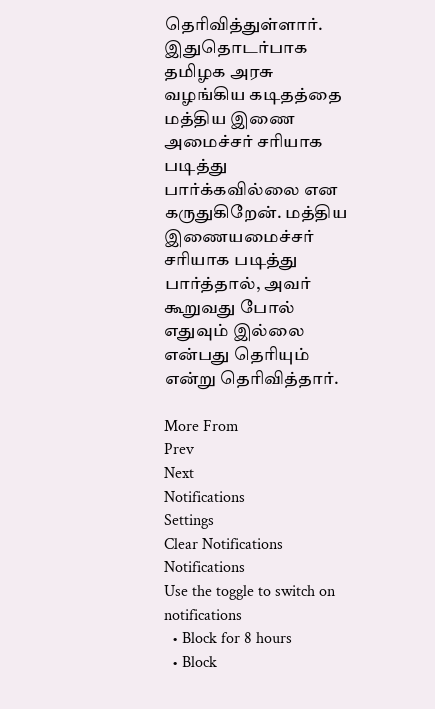தெரிவித்துள்ளார். இதுதொடர்பாக தமிழக அரசு வழங்கிய கடிதத்தை மத்திய இணை அமைச்சர் சரியாக படித்து பார்க்கவில்லை என கருதுகிறேன். மத்திய இணையமைச்சர் சரியாக படித்து பார்த்தால், அவர் கூறுவது போல் எதுவும் இல்லை என்பது தெரியும் என்று தெரிவித்தார்.

More From
Prev
Next
Notifications
Settings
Clear Notifications
Notifications
Use the toggle to switch on notifications
  • Block for 8 hours
  • Block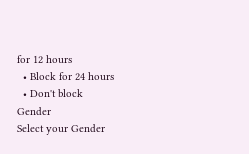for 12 hours
  • Block for 24 hours
  • Don't block
Gender
Select your Gender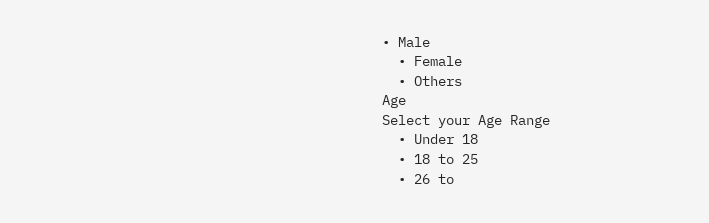• Male
  • Female
  • Others
Age
Select your Age Range
  • Under 18
  • 18 to 25
  • 26 to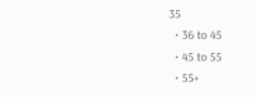35
  • 36 to 45
  • 45 to 55
  • 55+